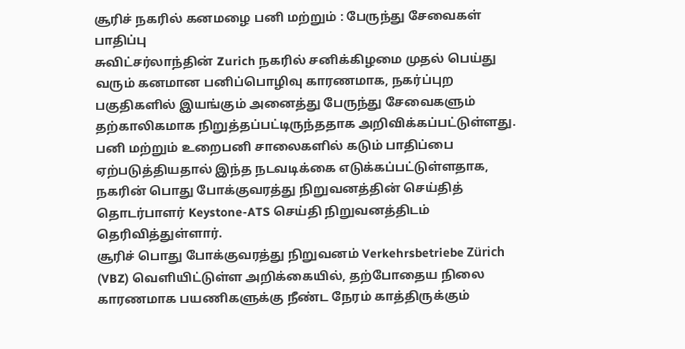சூரிச் நகரில் கனமழை பனி மற்றும் : பேருந்து சேவைகள் பாதிப்பு
சுவிட்சர்லாந்தின் Zurich நகரில் சனிக்கிழமை முதல் பெய்து வரும் கனமான பனிப்பொழிவு காரணமாக, நகர்ப்புற பகுதிகளில் இயங்கும் அனைத்து பேருந்து சேவைகளும் தற்காலிகமாக நிறுத்தப்பட்டிருந்ததாக அறிவிக்கப்பட்டுள்ளது. பனி மற்றும் உறைபனி சாலைகளில் கடும் பாதிப்பை ஏற்படுத்தியதால் இந்த நடவடிக்கை எடுக்கப்பட்டுள்ளதாக, நகரின் பொது போக்குவரத்து நிறுவனத்தின் செய்தித் தொடர்பாளர் Keystone-ATS செய்தி நிறுவனத்திடம் தெரிவித்துள்ளார்.
சூரிச் பொது போக்குவரத்து நிறுவனம் Verkehrsbetriebe Zürich (VBZ) வெளியிட்டுள்ள அறிக்கையில், தற்போதைய நிலை காரணமாக பயணிகளுக்கு நீண்ட நேரம் காத்திருக்கும்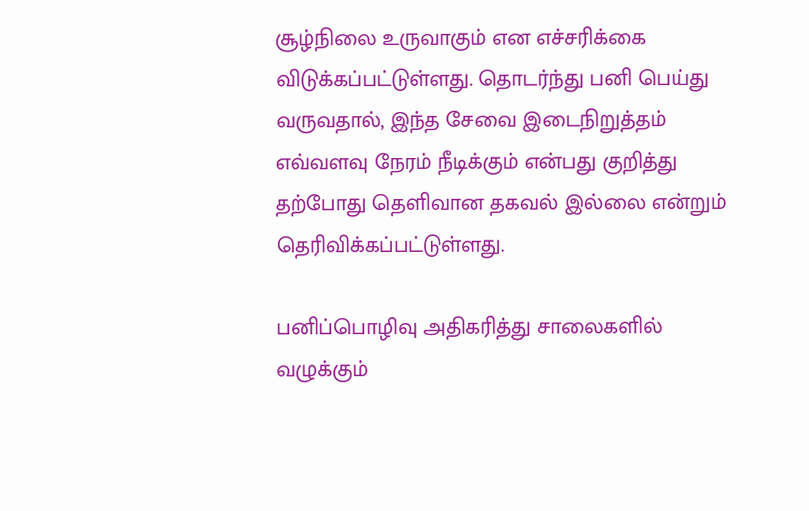சூழ்நிலை உருவாகும் என எச்சரிக்கை விடுக்கப்பட்டுள்ளது. தொடர்ந்து பனி பெய்து வருவதால், இந்த சேவை இடைநிறுத்தம் எவ்வளவு நேரம் நீடிக்கும் என்பது குறித்து தற்போது தெளிவான தகவல் இல்லை என்றும் தெரிவிக்கப்பட்டுள்ளது.

பனிப்பொழிவு அதிகரித்து சாலைகளில் வழுக்கும்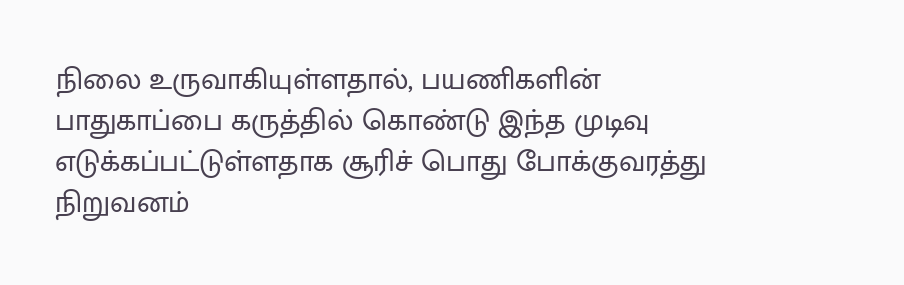நிலை உருவாகியுள்ளதால், பயணிகளின் பாதுகாப்பை கருத்தில் கொண்டு இந்த முடிவு எடுக்கப்பட்டுள்ளதாக சூரிச் பொது போக்குவரத்து நிறுவனம்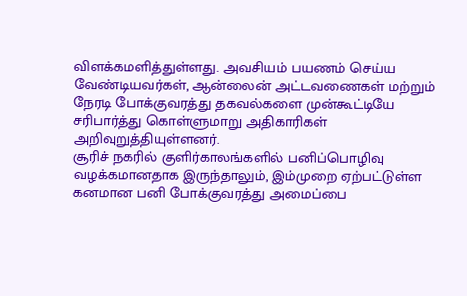விளக்கமளித்துள்ளது. அவசியம் பயணம் செய்ய வேண்டியவர்கள், ஆன்லைன் அட்டவணைகள் மற்றும் நேரடி போக்குவரத்து தகவல்களை முன்கூட்டியே சரிபார்த்து கொள்ளுமாறு அதிகாரிகள் அறிவுறுத்தியுள்ளனர்.
சூரிச் நகரில் குளிர்காலங்களில் பனிப்பொழிவு வழக்கமானதாக இருந்தாலும், இம்முறை ஏற்பட்டுள்ள கனமான பனி போக்குவரத்து அமைப்பை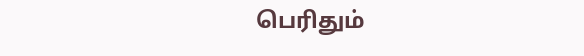பெரிதும்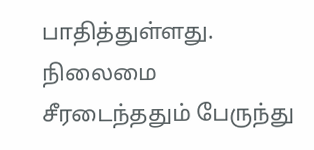பாதித்துள்ளது. நிலைமை சீரடைந்ததும் பேருந்து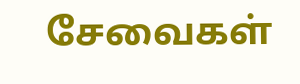சேவைகள்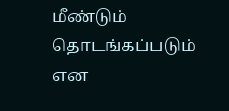மீண்டும் தொடங்கப்படும் என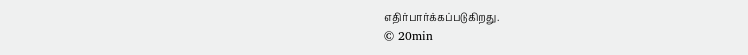எதிர்பார்க்கப்படுகிறது.
© 20min